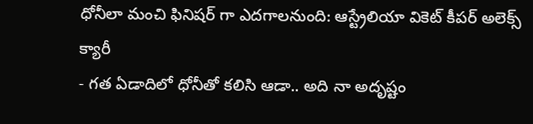ధోనీలా మంచి ఫినిషర్ గా ఎదగాలనుంది: ఆస్ట్రేలియా వికెట్ కీపర్ అలెక్స్ క్యారీ
- గత ఏడాదిలో ధోనీతో కలిసి ఆడా.. అది నా అదృష్టం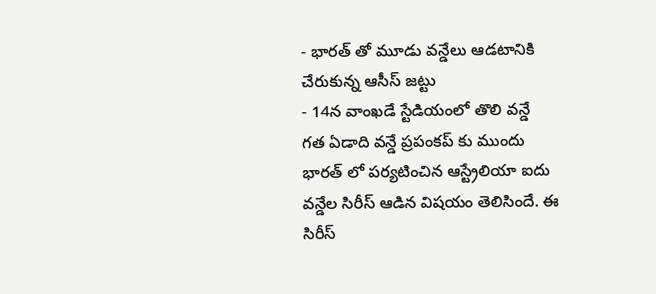- భారత్ తో మూడు వన్డేలు ఆడటానికి చేరుకున్న ఆసీస్ జట్టు
- 14న వాంఖడే స్టేడియంలో తొలి వన్డే
గత ఏడాది వన్డే ప్రపంకప్ కు ముందు భారత్ లో పర్యటించిన ఆస్ట్రేలియా ఐదు వన్డేల సిరీస్ ఆడిన విషయం తెలిసిందే. ఈ సిరీస్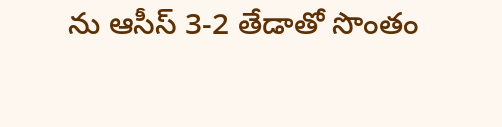ను ఆసీస్ 3-2 తేడాతో సొంతం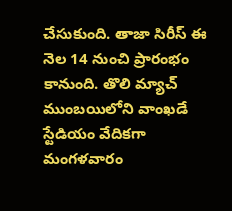చేసుకుంది. తాజా సిరీస్ ఈ నెల 14 నుంచి ప్రారంభం కానుంది. తొలి మ్యాచ్ ముంబయిలోని వాంఖడే స్టేడియం వేదికగా మంగళవారం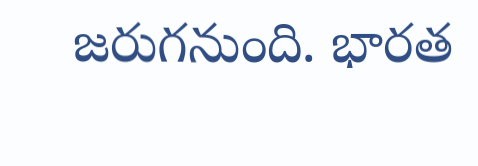జరుగనుంది. భారత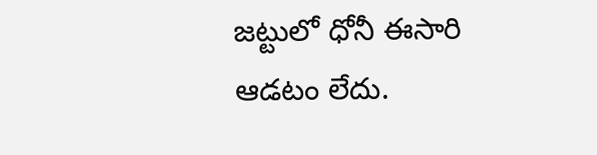జట్టులో ధోనీ ఈసారి ఆడటం లేదు.